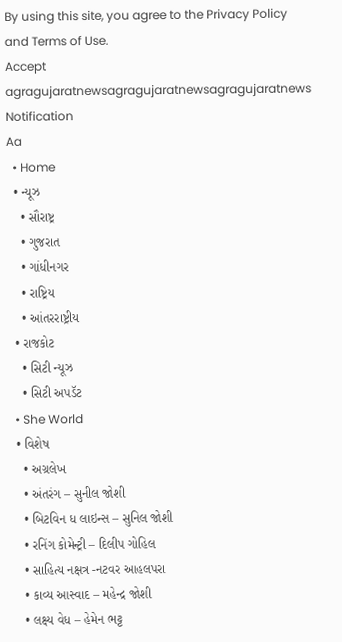By using this site, you agree to the Privacy Policy and Terms of Use.
Accept
agragujaratnewsagragujaratnewsagragujaratnews
Notification
Aa
  • Home
  • ન્યૂઝ
    • સૌરાષ્ટ્ર
    • ગુજરાત
    • ગાંધીનગર
    • રાષ્ટ્રિય
    • આંતરરાષ્ટ્રીય
  • રાજકોટ
    • સિટી ન્યૂઝ
    • સિટી અપડૅટ
  • She World
  • વિશેષ
    • અગ્રલેખ
    • અંતરંગ – સુનીલ જોશી
    • બિટવિન ધ લાઇન્સ – સુનિલ જોશી
    • રનિંગ કોમેન્ટ્રી – દિલીપ ગોહિલ
    • સાહિત્ય નક્ષત્ર -નટવર આહલપરા
    • કાવ્ય આસ્વાદ – મહેન્દ્ર જોશી
    • લક્ષ્ય વેધ – હેમેન ભટ્ટ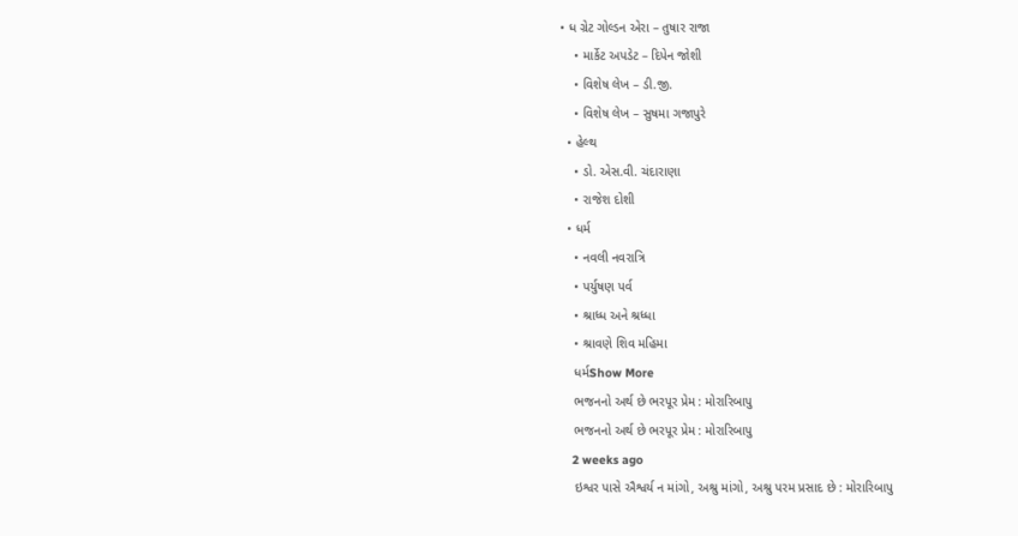• ધ ગ્રેટ ગોલ્ડન એરા – તુષાર રાજા
    • માર્કેટ અપડેટ – દિપેન જોશી
    • વિશેષ લેખ – ડી.જી.
    • વિશેષ લેખ – સુષમા ગજાપુરે
  • હેલ્થ
    • ડો. એસ.વી. ચંદારાણા
    • રાજેશ દોશી
  • ધર્મ
    • નવલી નવરાત્રિ
    • પર્યુષણ પર્વ
    • શ્રાધ્ધ અને શ્રધ્ધા
    • શ્રાવણે શિવ મહિમા
    ધર્મShow More
    ભજનનો અર્થ છે ભરપૂર પ્રેમ : મોરારિબાપુ
    ભજનનો અર્થ છે ભરપૂર પ્રેમ : મોરારિબાપુ
    2 weeks ago
    ઇશ્વર પાસે ઐશ્વર્ય ન માંગો, અશ્રુ માંગો, અશ્રુ પરમ પ્રસાદ છે : મોરારિબાપુ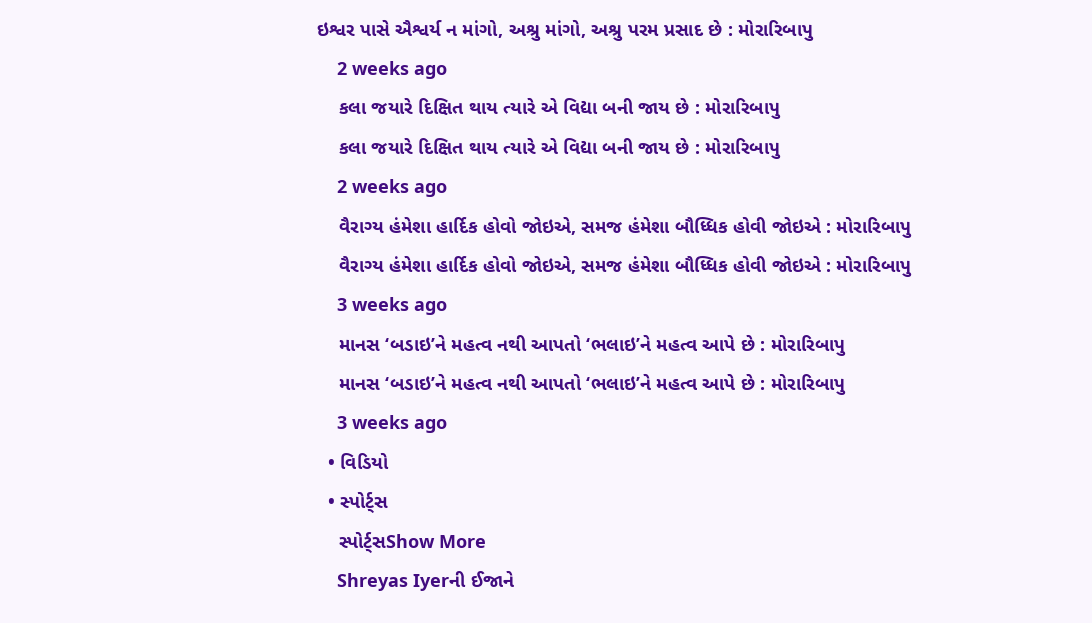ઇશ્વર પાસે ઐશ્વર્ય ન માંગો, અશ્રુ માંગો, અશ્રુ પરમ પ્રસાદ છે : મોરારિબાપુ
    2 weeks ago
    કલા જયારે દિક્ષિત થાય ત્યારે એ વિદ્યા બની જાય છે : મોરારિબાપુ
    કલા જયારે દિક્ષિત થાય ત્યારે એ વિદ્યા બની જાય છે : મોરારિબાપુ
    2 weeks ago
    વૈરાગ્ય હંમેશા હાર્દિક હોવો જોઇએ, સમજ હંમેશા બૌધ્ધિક હોવી જોઇએ : મોરારિબાપુ
    વૈરાગ્ય હંમેશા હાર્દિક હોવો જોઇએ, સમજ હંમેશા બૌધ્ધિક હોવી જોઇએ : મોરારિબાપુ
    3 weeks ago
    માનસ ‘બડાઇ’ને મહત્વ નથી આપતો ‘ભલાઇ’ને મહત્વ આપે છે : મોરારિબાપુ
    માનસ ‘બડાઇ’ને મહત્વ નથી આપતો ‘ભલાઇ’ને મહત્વ આપે છે : મોરારિબાપુ
    3 weeks ago
  • વિડિયો
  • સ્પોર્ટ્સ
    સ્પોર્ટ્સShow More
    Shreyas Iyerની ઈજાને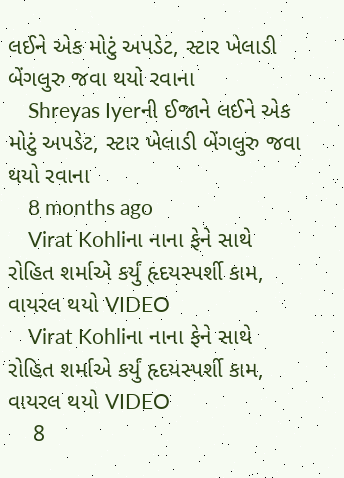લઈને એક મોટું અપડેટ, સ્ટાર ખેલાડી બેંગલુરુ જવા થયો રવાના
    Shreyas Iyerની ઈજાને લઈને એક મોટું અપડેટ, સ્ટાર ખેલાડી બેંગલુરુ જવા થયો રવાના
    8 months ago
    Virat Kohliના નાના ફેને સાથે રોહિત શર્માએ કર્યું હૃદયસ્પર્શી કામ, વાયરલ થયો VIDEO
    Virat Kohliના નાના ફેને સાથે રોહિત શર્માએ કર્યું હૃદયસ્પર્શી કામ, વાયરલ થયો VIDEO
    8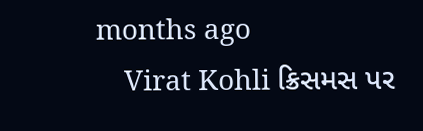months ago
    Virat Kohli ક્રિસમસ પર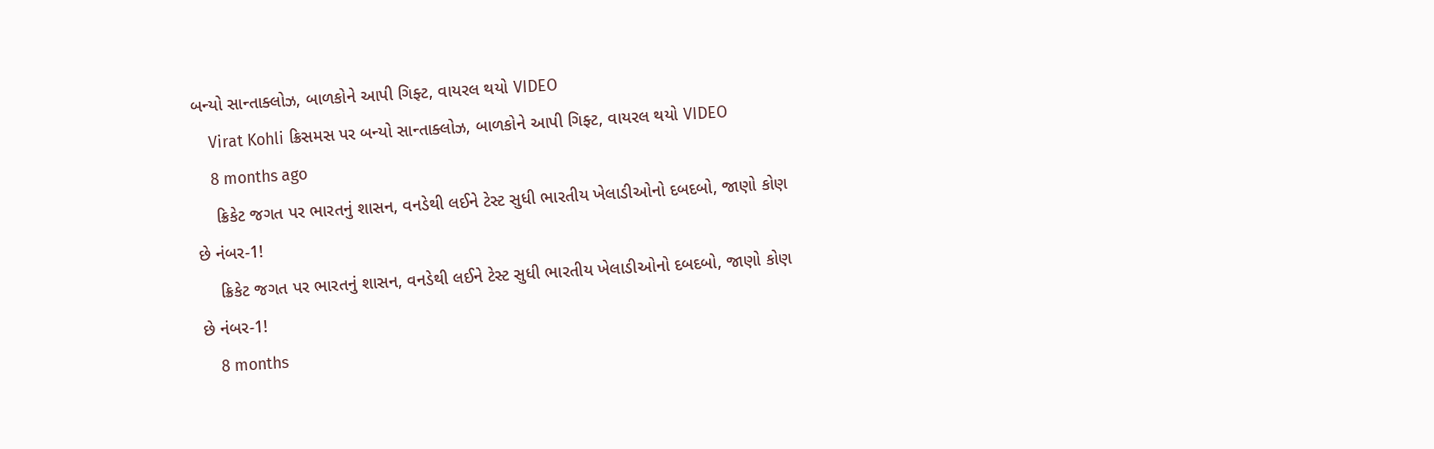બન્યો સાન્તાક્લોઝ, બાળકોને આપી ગિફ્ટ, વાયરલ થયો VIDEO
    Virat Kohli ક્રિસમસ પર બન્યો સાન્તાક્લોઝ, બાળકોને આપી ગિફ્ટ, વાયરલ થયો VIDEO
    8 months ago
    ક્રિકેટ જગત પર ભારતનું શાસન, વનડેથી લઈને ટેસ્ટ સુધી ભારતીય ખેલાડીઓનો દબદબો, જાણો કોણ છે નંબર-1!
    ક્રિકેટ જગત પર ભારતનું શાસન, વનડેથી લઈને ટેસ્ટ સુધી ભારતીય ખેલાડીઓનો દબદબો, જાણો કોણ છે નંબર-1!
    8 months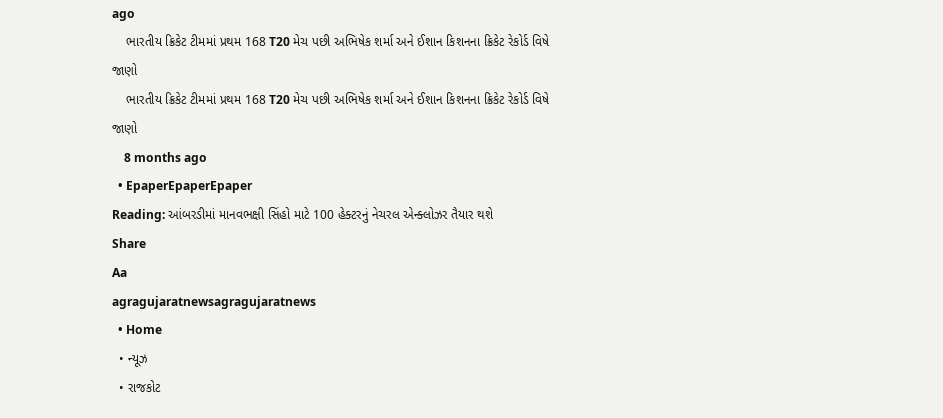ago
    ભારતીય ક્રિકેટ ટીમમાં પ્રથમ 168 T20 મેચ પછી અભિષેક શર્મા અને ઈશાન કિશનના ક્રિકેટ રેકોર્ડ વિષે જાણો
    ભારતીય ક્રિકેટ ટીમમાં પ્રથમ 168 T20 મેચ પછી અભિષેક શર્મા અને ઈશાન કિશનના ક્રિકેટ રેકોર્ડ વિષે જાણો
    8 months ago
  • EpaperEpaperEpaper
Reading: આંબરડીમાં માનવભક્ષી સિંહો માટે 100 હેક્ટરનું નેચરલ એન્ક્લોઝર તૈયાર થશે
Share
Aa
agragujaratnewsagragujaratnews
  • Home
  • ન્યૂઝ
  • રાજકોટ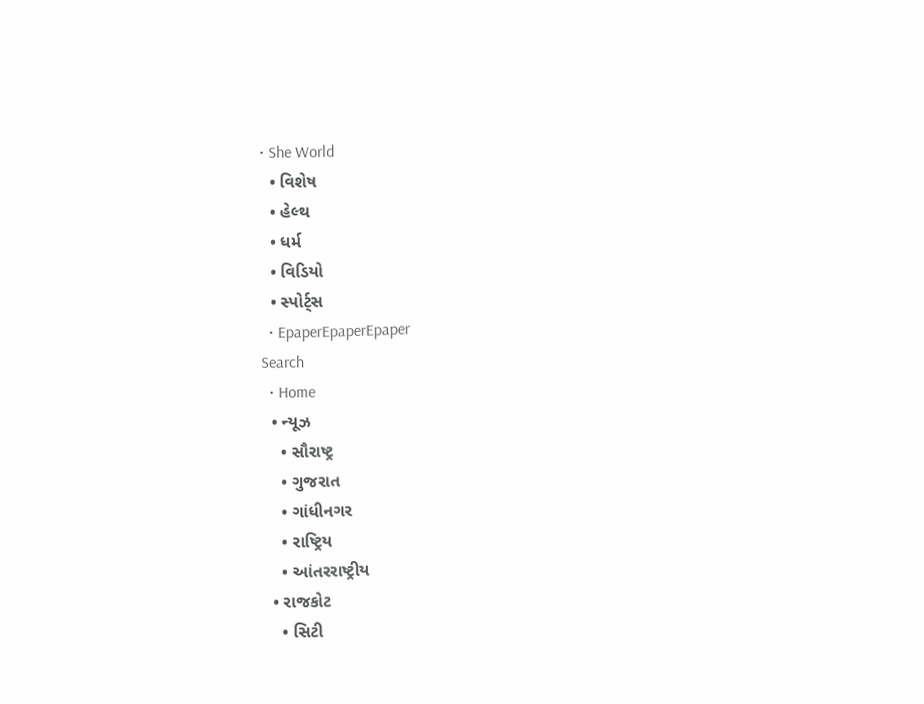• She World
  • વિશેષ
  • હેલ્થ
  • ધર્મ
  • વિડિયો
  • સ્પોર્ટ્સ
  • EpaperEpaperEpaper
Search
  • Home
  • ન્યૂઝ
    • સૌરાષ્ટ્ર
    • ગુજરાત
    • ગાંધીનગર
    • રાષ્ટ્રિય
    • આંતરરાષ્ટ્રીય
  • રાજકોટ
    • સિટી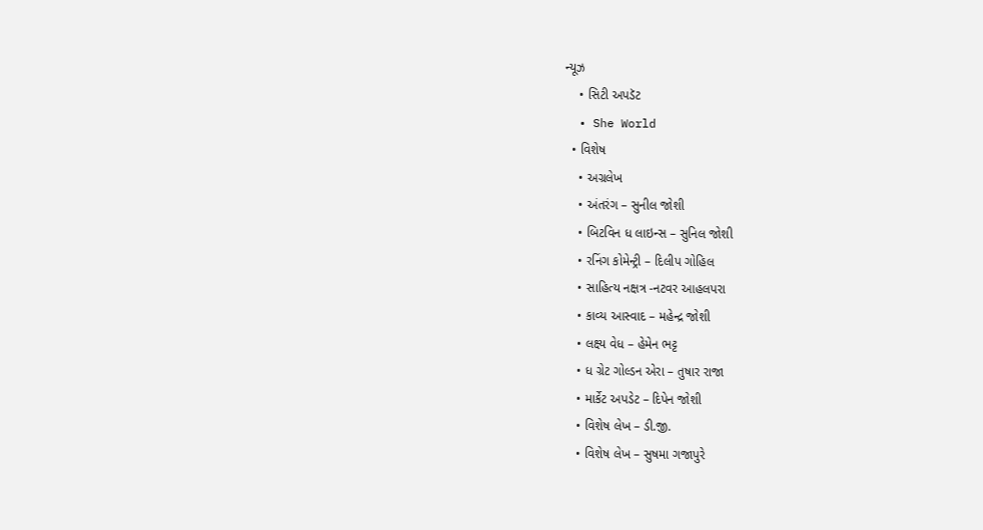ન્યૂઝ
    • સિટી અપડૅટ
  • She World
  • વિશેષ
    • અગ્રલેખ
    • અંતરંગ – સુનીલ જોશી
    • બિટવિન ધ લાઇન્સ – સુનિલ જોશી
    • રનિંગ કોમેન્ટ્રી – દિલીપ ગોહિલ
    • સાહિત્ય નક્ષત્ર -નટવર આહલપરા
    • કાવ્ય આસ્વાદ – મહેન્દ્ર જોશી
    • લક્ષ્ય વેધ – હેમેન ભટ્ટ
    • ધ ગ્રેટ ગોલ્ડન એરા – તુષાર રાજા
    • માર્કેટ અપડેટ – દિપેન જોશી
    • વિશેષ લેખ – ડી.જી.
    • વિશેષ લેખ – સુષમા ગજાપુરે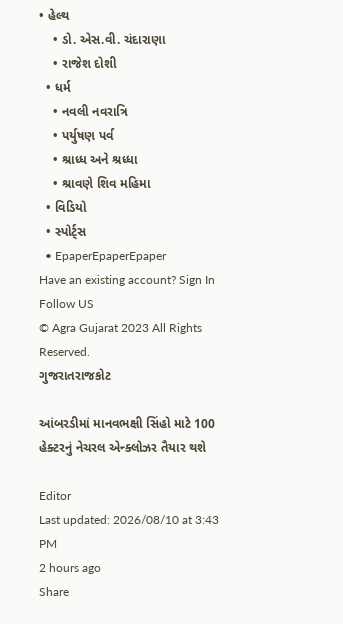• હેલ્થ
    • ડો. એસ.વી. ચંદારાણા
    • રાજેશ દોશી
  • ધર્મ
    • નવલી નવરાત્રિ
    • પર્યુષણ પર્વ
    • શ્રાધ્ધ અને શ્રધ્ધા
    • શ્રાવણે શિવ મહિમા
  • વિડિયો
  • સ્પોર્ટ્સ
  • EpaperEpaperEpaper
Have an existing account? Sign In
Follow US
© Agra Gujarat 2023 All Rights Reserved.
ગુજરાતરાજકોટ

આંબરડીમાં માનવભક્ષી સિંહો માટે 100 હેક્ટરનું નેચરલ એન્ક્લોઝર તૈયાર થશે

Editor
Last updated: 2026/08/10 at 3:43 PM
2 hours ago
Share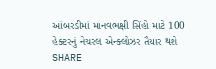આંબરડીમાં માનવભક્ષી સિંહો માટે 100 હેક્ટરનું નેચરલ એન્ક્લોઝર તૈયાર થશે
SHARE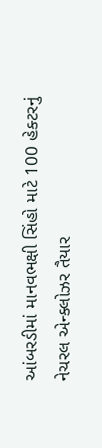આંબરડીમાં માનવભક્ષી સિંહો માટે 100 હેક્ટરનું નેચરલ એન્ક્લોઝર તૈયાર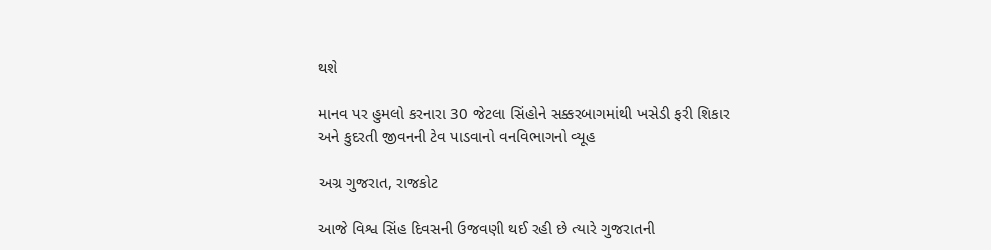થશે

માનવ પર હુમલો કરનારા 30 જેટલા સિંહોને સક્કરબાગમાંથી ખસેડી ફરી શિકાર અને કુદરતી જીવનની ટેવ પાડવાનો વનવિભાગનો વ્યૂહ

અગ્ર ગુજરાત, રાજકોટ

આજે વિશ્વ સિંહ દિવસની ઉજવણી થઈ રહી છે ત્યારે ગુજરાતની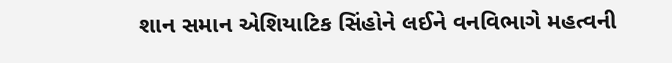શાન સમાન એશિયાટિક સિંહોને લઈને વનવિભાગે મહત્વની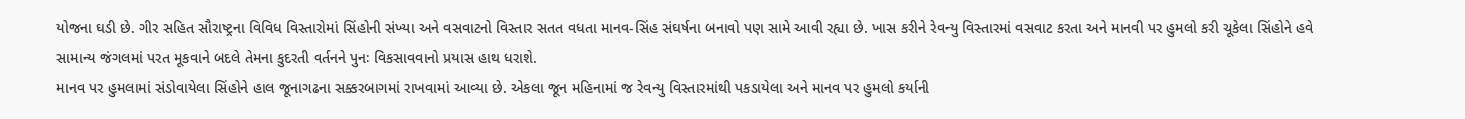યોજના ઘડી છે. ગીર સહિત સૌરાષ્ટ્રના વિવિધ વિસ્તારોમાં સિંહોની સંખ્યા અને વસવાટનો વિસ્તાર સતત વધતા માનવ-સિંહ સંઘર્ષના બનાવો પણ સામે આવી રહ્યા છે. ખાસ કરીને રેવન્યુ વિસ્તારમાં વસવાટ કરતા અને માનવી પર હુમલો કરી ચૂકેલા સિંહોને હવે સામાન્ય જંગલમાં પરત મૂકવાને બદલે તેમના કુદરતી વર્તનને પુનઃ વિકસાવવાનો પ્રયાસ હાથ ધરાશે.
માનવ પર હુમલામાં સંડોવાયેલા સિંહોને હાલ જૂનાગઢના સક્કરબાગમાં રાખવામાં આવ્યા છે. એકલા જૂન મહિનામાં જ રેવન્યુ વિસ્તારમાંથી પકડાયેલા અને માનવ પર હુમલો કર્યાની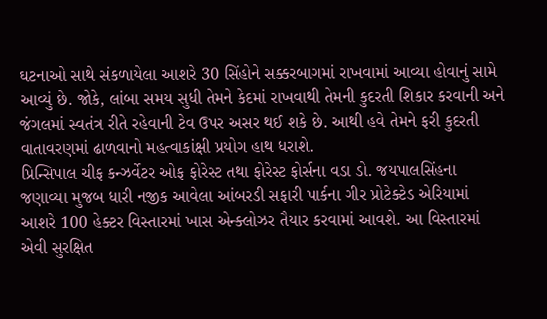ઘટનાઓ સાથે સંકળાયેલા આશરે 30 સિંહોને સક્કરબાગમાં રાખવામાં આવ્યા હોવાનું સામે આવ્યું છે. જોકે, લાંબા સમય સુધી તેમને કેદમાં રાખવાથી તેમની કુદરતી શિકાર કરવાની અને જંગલમાં સ્વતંત્ર રીતે રહેવાની ટેવ ઉપર અસર થઈ શકે છે. આથી હવે તેમને ફરી કુદરતી વાતાવરણમાં ઢાળવાનો મહત્વાકાંક્ષી પ્રયોગ હાથ ધરાશે.
પ્રિન્સિપાલ ચીફ કન્ઝર્વેટર ઓફ ફોરેસ્ટ તથા ફોરેસ્ટ ફોર્સના વડા ડો. જયપાલસિંહના જણાવ્યા મુજબ ધારી નજીક આવેલા આંબરડી સફારી પાર્કના ગીર પ્રોટેક્ટેડ એરિયામાં આશરે 100 હેક્ટર વિસ્તારમાં ખાસ એન્ક્લોઝર તૈયાર કરવામાં આવશે. આ વિસ્તારમાં એવી સુરક્ષિત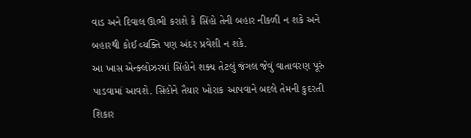વાડ અને દિવાલ ઊભી કરાશે કે સિંહો તેની બહાર નીકળી ન શકે અને બહારથી કોઈ વ્યક્તિ પણ અંદર પ્રવેશી ન શકે.
આ ખાસ એન્ક્લોઝરમાં સિંહોને શક્ય તેટલું જંગલ જેવું વાતાવરણ પૂરું પાડવામાં આવશે. સિંહોને તૈયાર ખોરાક આપવાને બદલે તેમની કુદરતી શિકાર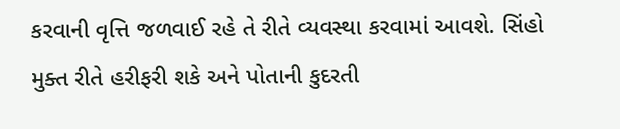કરવાની વૃત્તિ જળવાઈ રહે તે રીતે વ્યવસ્થા કરવામાં આવશે. સિંહો મુક્ત રીતે હરીફરી શકે અને પોતાની કુદરતી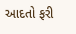આદતો ફરી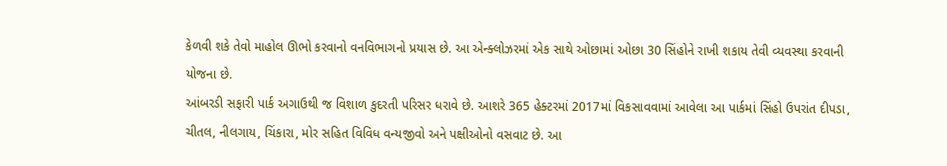કેળવી શકે તેવો માહોલ ઊભો કરવાનો વનવિભાગનો પ્રયાસ છે. આ એન્ક્લોઝરમાં એક સાથે ઓછામાં ઓછા 30 સિંહોને રાખી શકાય તેવી વ્યવસ્થા કરવાની યોજના છે.
આંબરડી સફારી પાર્ક અગાઉથી જ વિશાળ કુદરતી પરિસર ધરાવે છે. આશરે 365 હેક્ટરમાં 2017માં વિકસાવવામાં આવેલા આ પાર્કમાં સિંહો ઉપરાંત દીપડા, ચીતલ, નીલગાય, ચિંકારા, મોર સહિત વિવિધ વન્યજીવો અને પક્ષીઓનો વસવાટ છે. આ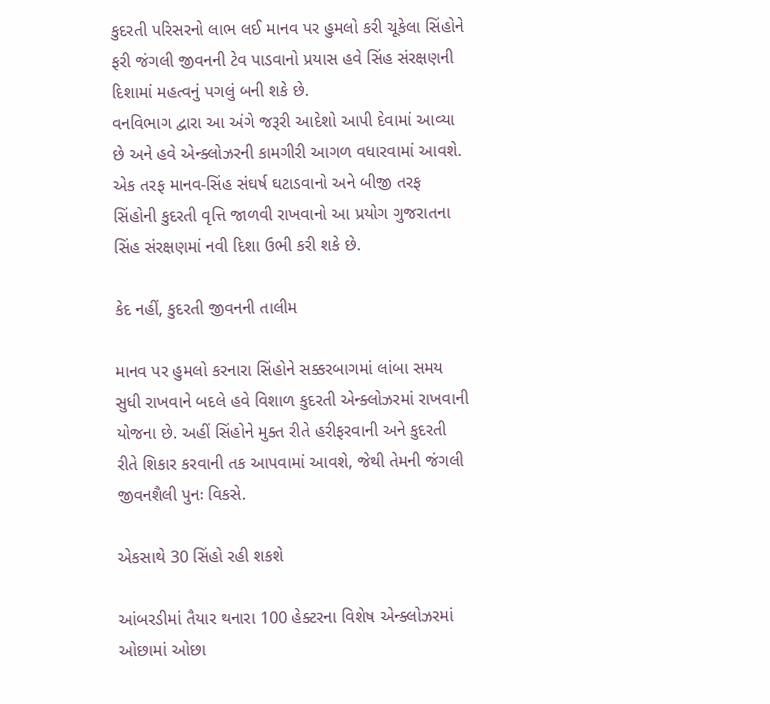કુદરતી પરિસરનો લાભ લઈ માનવ પર હુમલો કરી ચૂકેલા સિંહોને ફરી જંગલી જીવનની ટેવ પાડવાનો પ્રયાસ હવે સિંહ સંરક્ષણની દિશામાં મહત્વનું પગલું બની શકે છે.
વનવિભાગ દ્વારા આ અંગે જરૂરી આદેશો આપી દેવામાં આવ્યા છે અને હવે એન્ક્લોઝરની કામગીરી આગળ વધારવામાં આવશે. એક તરફ માનવ-સિંહ સંઘર્ષ ઘટાડવાનો અને બીજી તરફ સિંહોની કુદરતી વૃત્તિ જાળવી રાખવાનો આ પ્રયોગ ગુજરાતના સિંહ સંરક્ષણમાં નવી દિશા ઉભી કરી શકે છે.

કેદ નહીં, કુદરતી જીવનની તાલીમ

માનવ પર હુમલો કરનારા સિંહોને સક્કરબાગમાં લાંબા સમય સુધી રાખવાને બદલે હવે વિશાળ કુદરતી એન્ક્લોઝરમાં રાખવાની યોજના છે. અહીં સિંહોને મુક્ત રીતે હરીફરવાની અને કુદરતી રીતે શિકાર કરવાની તક આપવામાં આવશે, જેથી તેમની જંગલી જીવનશૈલી પુનઃ વિકસે.

એકસાથે 30 સિંહો રહી શકશે

આંબરડીમાં તૈયાર થનારા 100 હેક્ટરના વિશેષ એન્ક્લોઝરમાં ઓછામાં ઓછા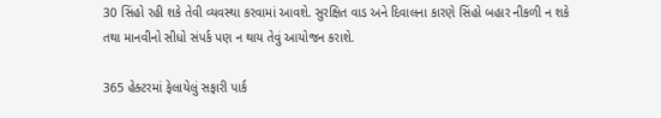30 સિંહો રહી શકે તેવી વ્યવસ્થા કરવામાં આવશે. સુરક્ષિત વાડ અને દિવાલના કારણે સિંહો બહાર નીકળી ન શકે તથા માનવીનો સીધો સંપર્ક પણ ન થાય તેવું આયોજન કરાશે.

365 હેક્ટરમાં ફેલાયેલું સફારી પાર્ક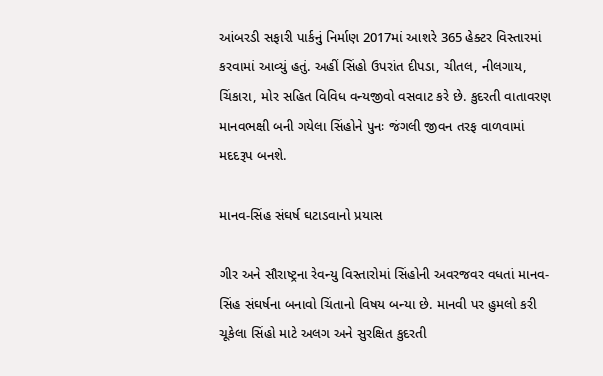આંબરડી સફારી પાર્કનું નિર્માણ 2017માં આશરે 365 હેક્ટર વિસ્તારમાં કરવામાં આવ્યું હતું. અહીં સિંહો ઉપરાંત દીપડા, ચીતલ, નીલગાય, ચિંકારા, મોર સહિત વિવિધ વન્યજીવો વસવાટ કરે છે. કુદરતી વાતાવરણ માનવભક્ષી બની ગયેલા સિંહોને પુનઃ જંગલી જીવન તરફ વાળવામાં મદદરૂપ બનશે.

માનવ-સિંહ સંઘર્ષ ઘટાડવાનો પ્રયાસ

ગીર અને સૌરાષ્ટ્રના રેવન્યુ વિસ્તારોમાં સિંહોની અવરજવર વધતાં માનવ-સિંહ સંઘર્ષના બનાવો ચિંતાનો વિષય બન્યા છે. માનવી પર હુમલો કરી ચૂકેલા સિંહો માટે અલગ અને સુરક્ષિત કુદરતી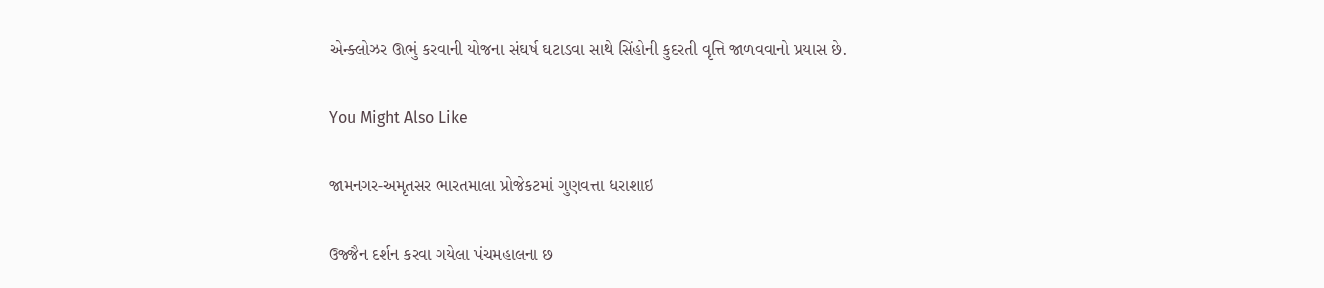એન્ક્લોઝર ઊભું કરવાની યોજના સંઘર્ષ ઘટાડવા સાથે સિંહોની કુદરતી વૃત્તિ જાળવવાનો પ્રયાસ છે.

You Might Also Like

જામનગર-અમૃતસર ભારતમાલા પ્રોજેકટમાં ગુણવત્તા ધરાશાઇ

ઉજ્જૈન દર્શન કરવા ગયેલા પંચમહાલના છ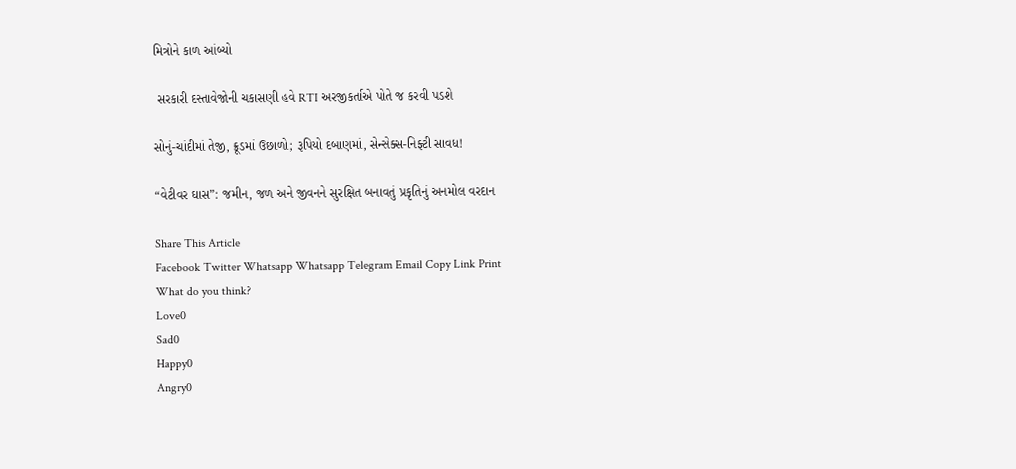મિત્રોને કાળ આંબ્યો

 સરકારી દસ્તાવેજોની ચકાસણી હવે RTI અરજીકર્તાએ પોતે જ કરવી પડશે

સોનું-ચાંદીમાં તેજી, ક્રૂડમાં ઉછાળો; રૂપિયો દબાણમાં, સેન્સેક્સ-નિફ્ટી સાવધ!

“વેટીવર ઘાસ”: જમીન, જળ અને જીવનને સુરક્ષિત બનાવતું પ્રકૃતિનું અનમોલ વરદાન

Share This Article
Facebook Twitter Whatsapp Whatsapp Telegram Email Copy Link Print
What do you think?
Love0
Sad0
Happy0
Angry0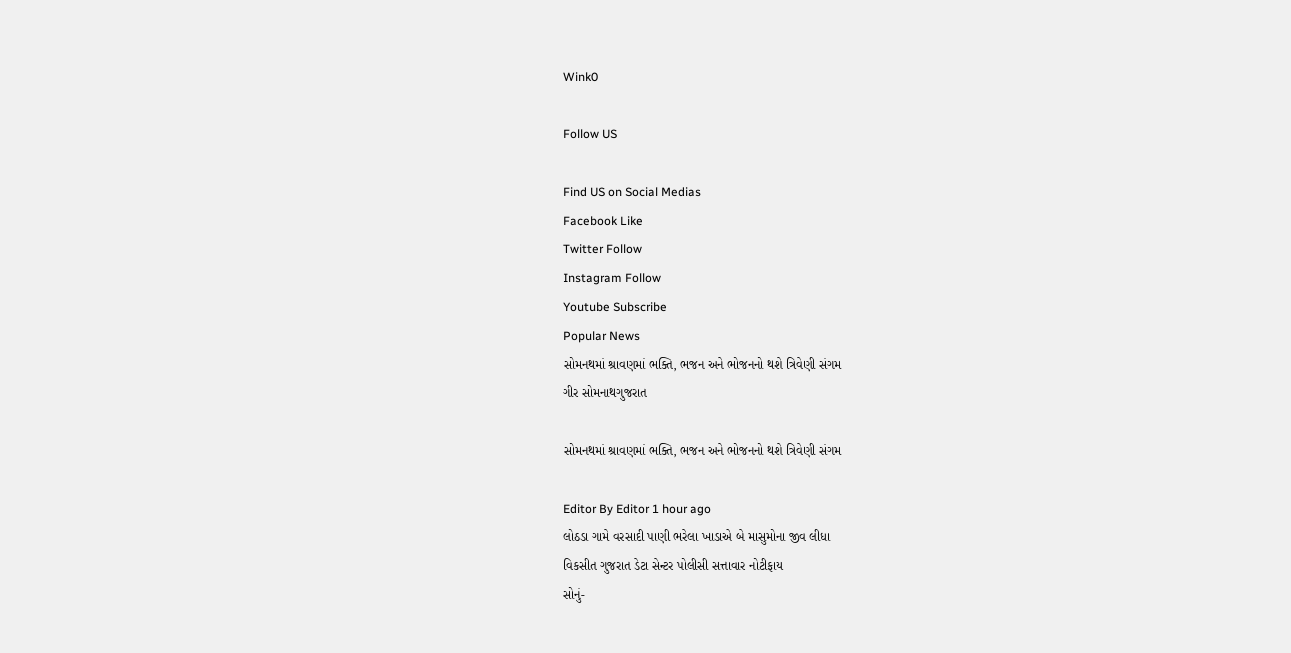Wink0

Follow US

Find US on Social Medias
Facebook Like
Twitter Follow
Instagram Follow
Youtube Subscribe
Popular News
સોમનથમાં શ્રાવણમાં ભક્તિ, ભજન અને ભોજનનો થશે ત્રિવેણી સંગમ
ગીર સોમનાથગુજરાત

સોમનથમાં શ્રાવણમાં ભક્તિ, ભજન અને ભોજનનો થશે ત્રિવેણી સંગમ

Editor By Editor 1 hour ago
લોઠડા ગામે વરસાદી પાણી ભરેલા ખાડાએ બે માસુમોના જીવ લીધા
વિકસીત ગુજરાત ડેટા સેન્ટર પોલીસી સત્તાવાર નોટીફાય
સોનું-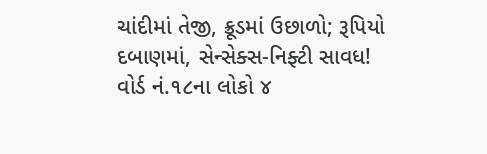ચાંદીમાં તેજી, ક્રૂડમાં ઉછાળો; રૂપિયો દબાણમાં, સેન્સેક્સ-નિફ્ટી સાવધ!
વોર્ડ નં.૧૮ના લોકો ૪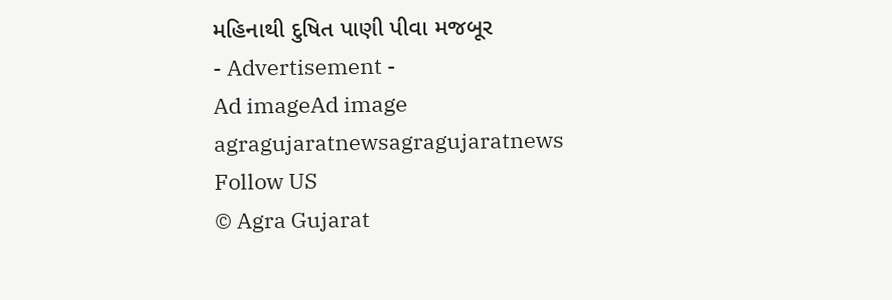મહિનાથી દુષિત પાણી પીવા મજબૂર
- Advertisement -
Ad imageAd image
agragujaratnewsagragujaratnews
Follow US
© Agra Gujarat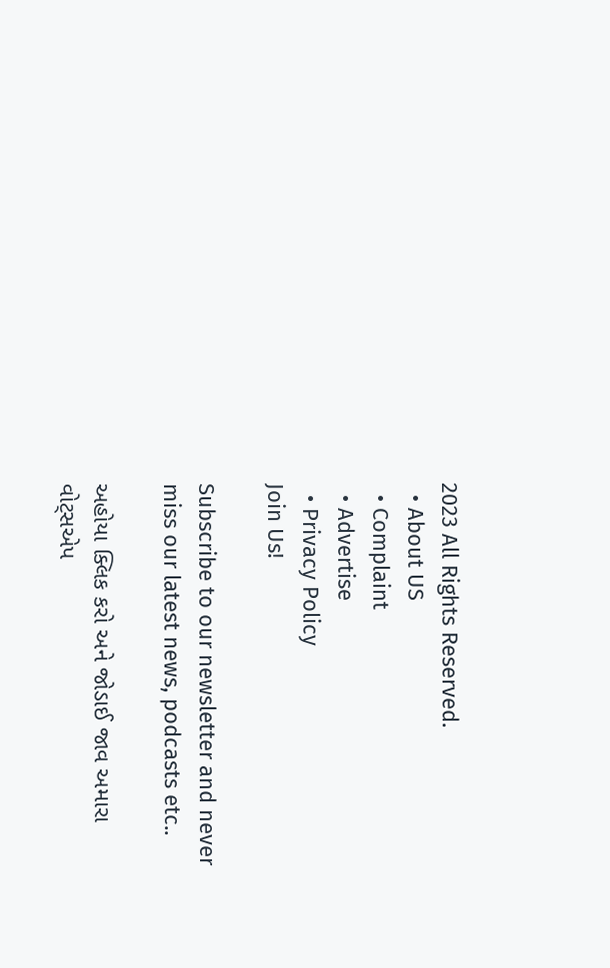2023 All Rights Reserved.
  • About US
  • Complaint
  • Advertise
  • Privacy Policy
Join Us!

Subscribe to our newsletter and never miss our latest news, podcasts etc..

અહોયા ક્લિક કરો અને જોડાઈ જાવ અમારા વોટ્સએપ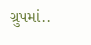ગ્રુપમાં..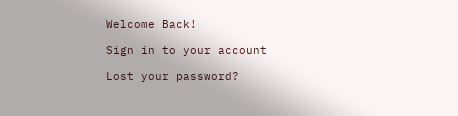Welcome Back!

Sign in to your account

Lost your password?